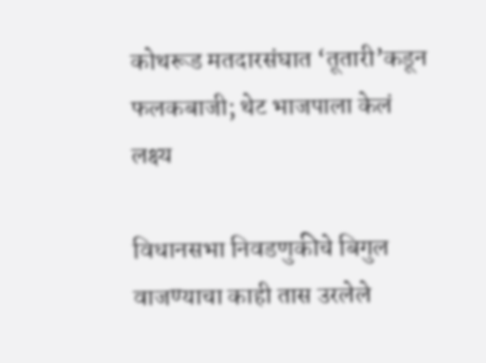कोथरूड मतदारसंघात ‘तूतारी’कडून फलकबाजी; थेट भाजपाला केलं लक्ष्य

विधानसभा निवडणुकीचे बिगुल वाजण्याचा काही तास उरलेले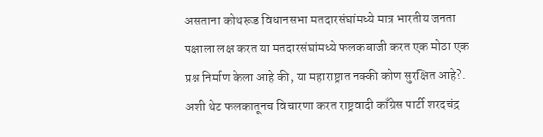असताना कोथरूड विधानसभा मतदारसंघांमध्ये मात्र भारतीय जनता पक्षाला लक्ष करत या मतदारसंघांमध्ये फलकबाजी करत एक मोठा एक प्रश्न निर्माण केला आहे की, या महाराष्ट्रात नक्की कोण सुरक्षित आहे?. अशी थेट फलकातूनच विचारणा करत राष्ट्रवादी काँग्रेस पार्टी शरदचंद्र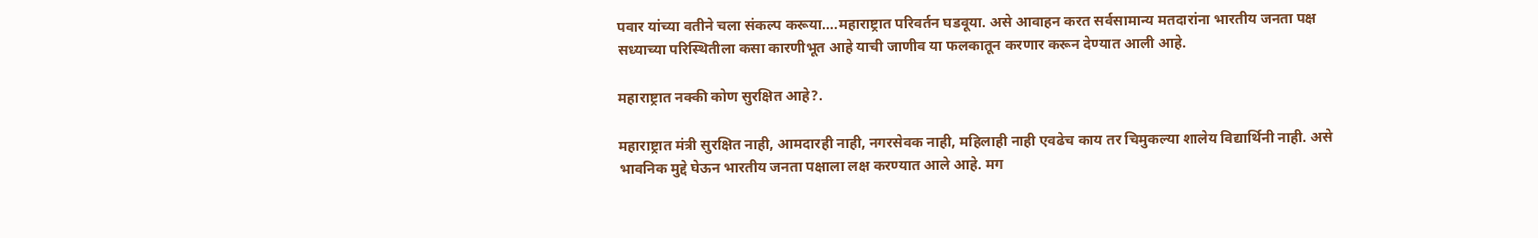पवार यांच्या वतीने चला संकल्प करूया….महाराष्ट्रात परिवर्तन घडवूया. असे आवाहन करत सर्वसामान्य मतदारांना भारतीय जनता पक्ष सध्याच्या परिस्थितीला कसा कारणीभूत आहे याची जाणीव या फलकातून करणार करून देण्यात आली आहे.

महाराष्ट्रात नक्की कोण सुरक्षित आहे?.

महाराष्ट्रात मंत्री सुरक्षित नाही, आमदारही नाही, नगरसेवक नाही, महिलाही नाही एवढेच काय तर चिमुकल्या शालेय विद्यार्थिनी नाही. असे भावनिक मुद्दे घेऊन भारतीय जनता पक्षाला लक्ष करण्यात आले आहे. मग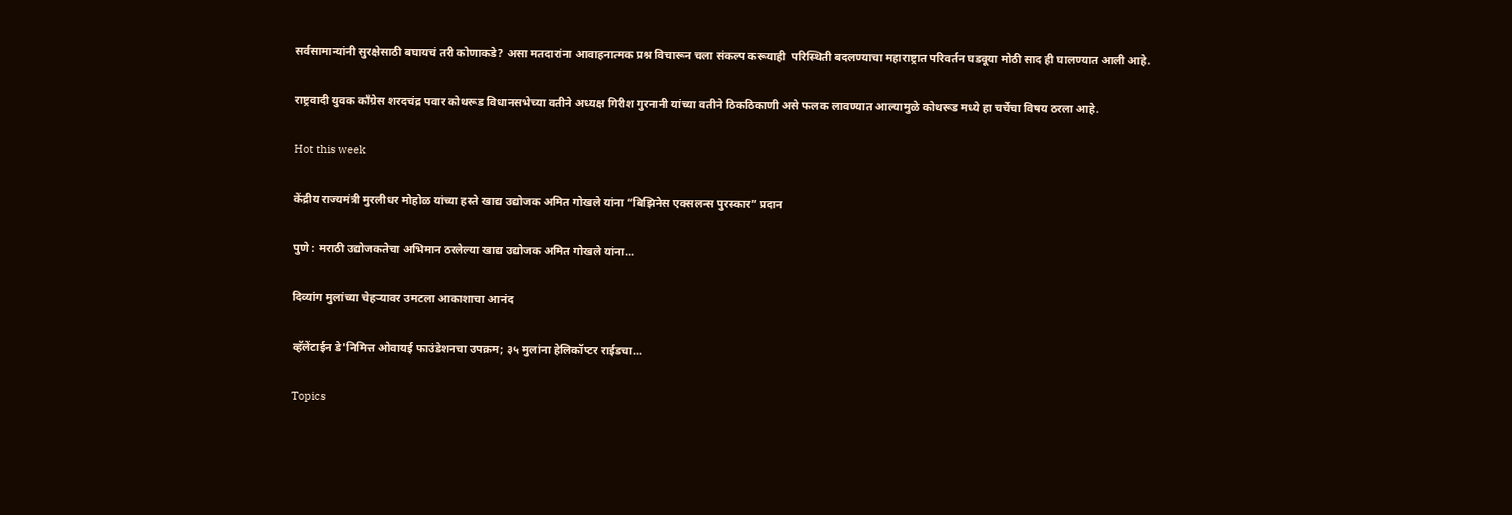सर्वसामान्यांनी सुरक्षेसाठी बघायचं तरी कोणाकडे? असा मतदारांना आवाहनात्मक प्रश्न विचारून चला संकल्प करूयाही  परिस्थिती बदलण्याचा महाराष्ट्रात परिवर्तन घडवूया मोठी साद ही घालण्यात आली आहे.

राष्ट्रवादी युवक काँग्रेस शरदचंद्र पवार कोथरूड विधानसभेच्या वतीने अध्यक्ष गिरीश गुरनानी यांच्या वतीने ठिकठिकाणी असे फलक लावण्यात आल्यामुळे कोथरूड मध्ये हा चर्चेचा विषय ठरला आहे.

Hot this week

केंद्रीय राज्यमंत्री मुरलीधर मोहोळ यांच्या हस्ते खाद्य उद्योजक अमित गोखले यांना “बिझिनेस एक्सलन्स पुरस्कार” प्रदान

पुणे : मराठी उद्योजकतेचा अभिमान ठरलेल्या खाद्य उद्योजक अमित गोखले यांना...

दिव्यांग मुलांच्या चेहऱ्यावर उमटला आकाशाचा आनंद

व्हॅलेंटाईन डे'निमित्त ओवायई फाउंडेशनचा उपक्रम; ३५ मुलांना हेलिकॉप्टर राईडचा...

Topics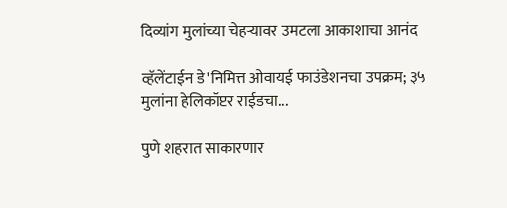दिव्यांग मुलांच्या चेहऱ्यावर उमटला आकाशाचा आनंद

व्हॅलेंटाईन डे'निमित्त ओवायई फाउंडेशनचा उपक्रम; ३५ मुलांना हेलिकॉप्टर राईडचा...

पुणे शहरात साकारणार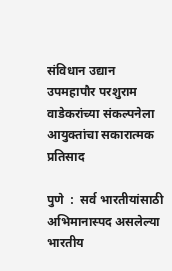संविधान उद्यान उपमहापौर परशुराम वाडेकरांच्या संकल्पनेला आयुक्तांचा सकारात्मक प्रतिसाद

पुणे  :  सर्व भारतीयांसाठी अभिमानास्पद असलेल्या भारतीय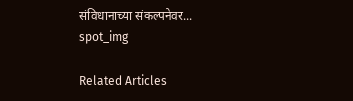संविधानाच्या संकल्पनेवर...
spot_img

Related Articles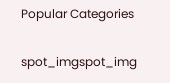Popular Categories

spot_imgspot_img